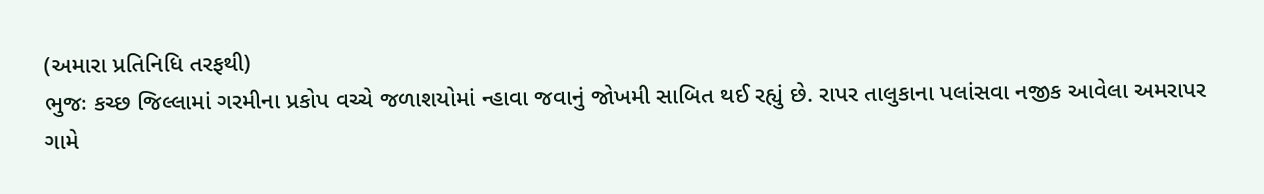(અમારા પ્રતિનિધિ તરફથી)
ભુજઃ કચ્છ જિલ્લામાં ગરમીના પ્રકોપ વચ્ચે જળાશયોમાં ન્હાવા જવાનું જોખમી સાબિત થઈ રહ્યું છે. રાપર તાલુકાના પલાંસવા નજીક આવેલા અમરાપર ગામે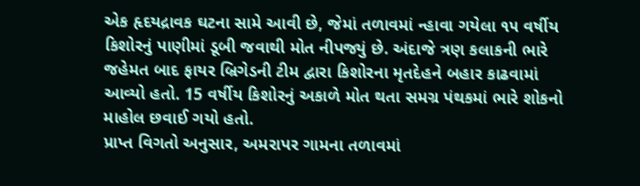એક હૃદયદ્રાવક ઘટના સામે આવી છે, જેમાં તળાવમાં ન્હાવા ગયેલા ૧૫ વર્ષીય કિશોરનું પાણીમાં ડૂબી જવાથી મોત નીપજ્યું છે. અંદાજે ત્રણ કલાકની ભારે જહેમત બાદ ફાયર બ્રિગેડની ટીમ દ્વારા કિશોરના મૃતદેહને બહાર કાઢવામાં આવ્યો હતો. 15 વર્ષીય કિશોરનું અકાળે મોત થતા સમગ્ર પંથકમાં ભારે શોકનો માહોલ છવાઈ ગયો હતો.
પ્રાપ્ત વિગતો અનુસાર, અમરાપર ગામના તળાવમાં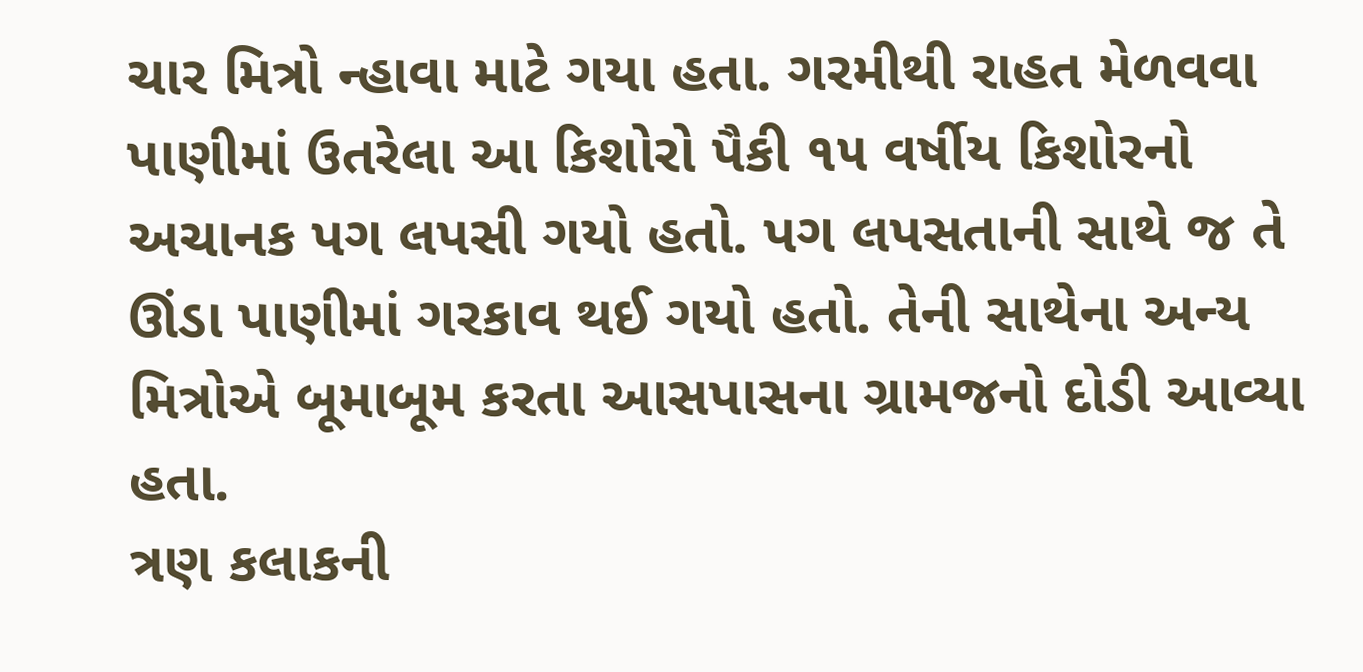ચાર મિત્રો ન્હાવા માટે ગયા હતા. ગરમીથી રાહત મેળવવા પાણીમાં ઉતરેલા આ કિશોરો પૈકી ૧૫ વર્ષીય કિશોરનો અચાનક પગ લપસી ગયો હતો. પગ લપસતાની સાથે જ તે ઊંડા પાણીમાં ગરકાવ થઈ ગયો હતો. તેની સાથેના અન્ય મિત્રોએ બૂમાબૂમ કરતા આસપાસના ગ્રામજનો દોડી આવ્યા હતા.
ત્રણ કલાકની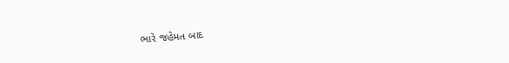ભારે જહેમત બાદ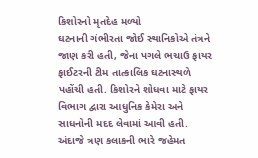કિશોરનો મૃતદેહ મળ્યો
ઘટનાની ગંભીરતા જોઈ સ્થાનિકોએ તંત્રને જાણ કરી હતી, જેના પગલે ભચાઉ ફાયર ફાઈટરની ટીમ તાત્કાલિક ઘટનાસ્થળે પહોંચી હતી. કિશોરને શોધવા માટે ફાયર વિભાગ દ્વારા આધુનિક કેમેરા અને સાધનોની મદદ લેવામાં આવી હતી. અંદાજે ત્રણ કલાકની ભારે જહેમત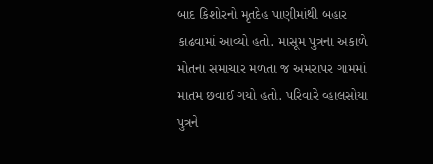બાદ કિશોરનો મૃતદેહ પાણીમાંથી બહાર કાઢવામાં આવ્યો હતો. માસૂમ પુત્રના અકાળે મોતના સમાચાર મળતા જ અમરાપર ગામમાં માતમ છવાઈ ગયો હતો. પરિવારે વ્હાલસોયા પુત્રને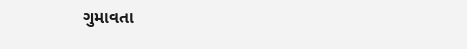ગુમાવતા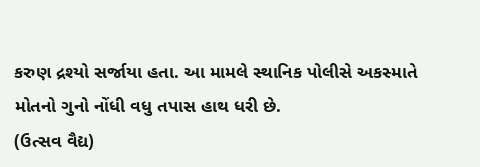કરુણ દ્રશ્યો સર્જાયા હતા. આ મામલે સ્થાનિક પોલીસે અકસ્માતે મોતનો ગુનો નોંધી વધુ તપાસ હાથ ધરી છે.
(ઉત્સવ વૈદ્ય)